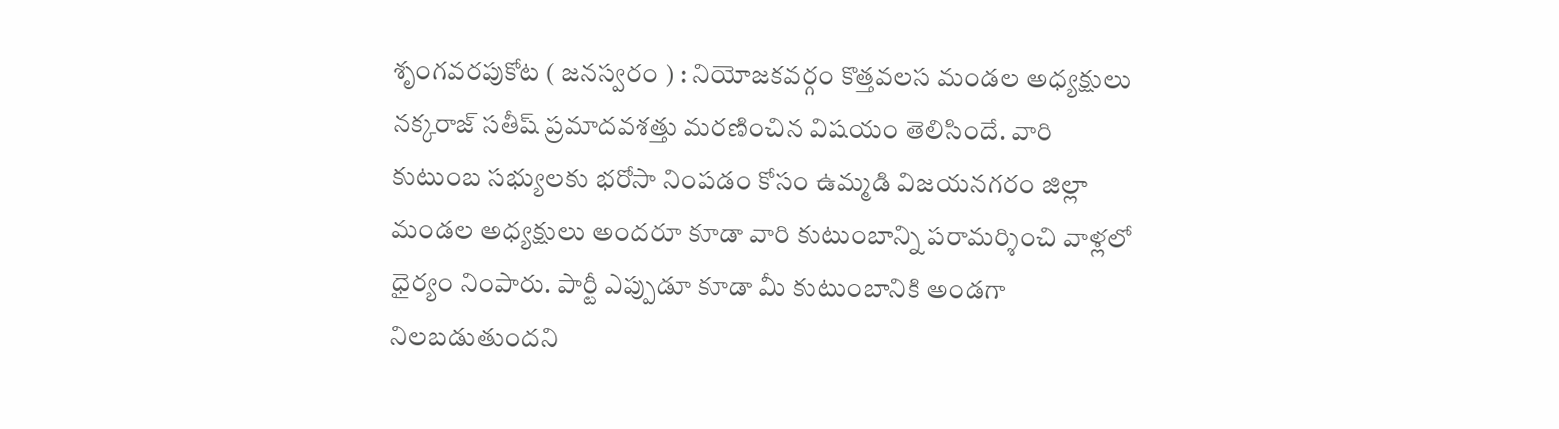శృంగవరపుకోట ( జనస్వరం ) : నియోజకవర్గం కొత్తవలస మండల అధ్యక్షులు నక్కరాజ్ సతీష్ ప్రమాదవశత్తు మరణించిన విషయం తెలిసిందే. వారి కుటుంబ సభ్యులకు భరోసా నింపడం కోసం ఉమ్మడి విజయనగరం జిల్లా మండల అధ్యక్షులు అందరూ కూడా వారి కుటుంబాన్ని పరామర్శించి వాళ్లలో ధైర్యం నింపారు. పార్టీ ఎప్పుడూ కూడా మీ కుటుంబానికి అండగా నిలబడుతుందని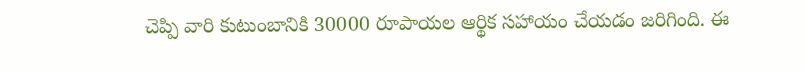చెప్పి వారి కుటుంబానికి 30000 రూపాయల ఆర్థిక సహాయం చేయడం జరిగింది. ఈ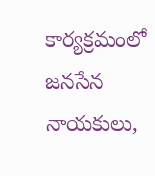కార్యక్రమంలో జనసేన నాయకులు,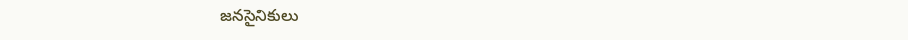జనసైనికులు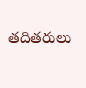తదితరులు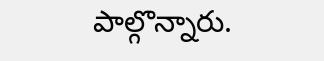పాల్గొన్నారు.